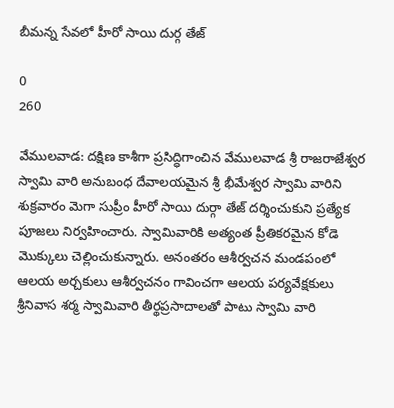బీమన్న సేవలో హీరో సాయి దుర్గ తేజ్

0
260

వేములవాడ: దక్షిణ కాశీగా ప్రసిద్ధిగాంచిన వేములవాడ శ్రీ రాజరాజేశ్వర స్వామి వారి అనుబంధ దేవాలయమైన శ్రీ భీమేశ్వర స్వామి వారిని శుక్రవారం మెగా సుప్రీం హీరో సాయి దుర్గా తేజ్ దర్శించుకుని ప్రత్యేక పూజలు నిర్వహించారు. స్వామివారికి అత్యంత ప్రీతికరమైన కోడె మొక్కులు చెల్లించుకున్నారు. అనంతరం ఆశీర్వచన మండపంలో ఆలయ అర్చకులు ఆశీర్వచనం గావించగా ఆలయ పర్యవేక్షకులు శ్రీనివాస శర్మ స్వామివారి తీర్థప్రసాదాలతో పాటు స్వామి వారి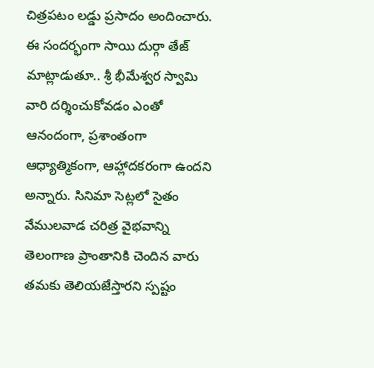చిత్రపటం లడ్డు ప్రసాదం అందించారు. ఈ సందర్భంగా సాయి దుర్గా తేజ్ మాట్లాడుతూ.. శ్రీ భీమేశ్వర స్వామి వారి దర్శించుకోవడం ఎంతో ఆనందంగా, ప్రశాంతంగా ఆధ్యాత్మికంగా, ఆహ్లాదకరంగా ఉందని అన్నారు. సినిమా సెట్లలో సైతం వేములవాడ చరిత్ర వైభవాన్ని తెలంగాణ ప్రాంతానికి చెందిన వారు తమకు తెలియజేస్తారని స్పష్టం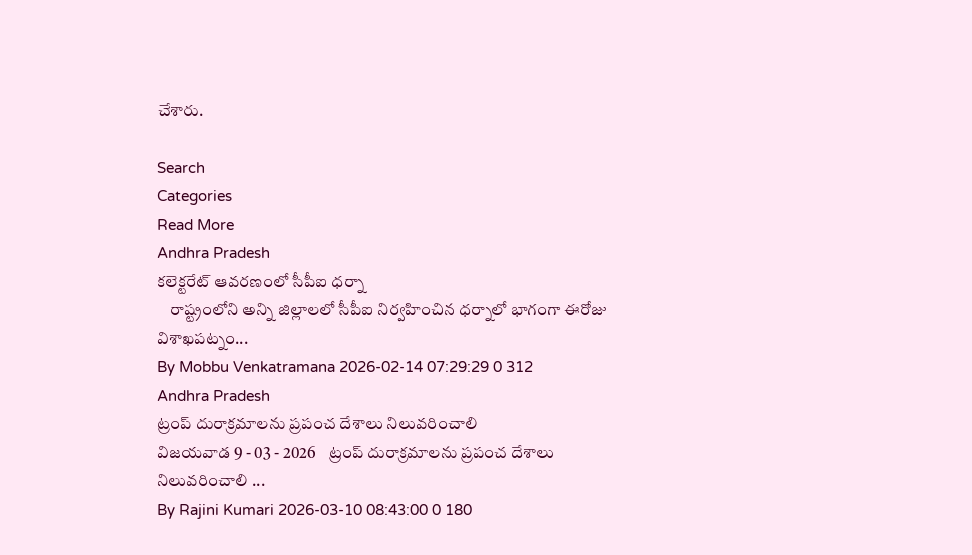చేశారు.

Search
Categories
Read More
Andhra Pradesh
కలెక్టరేట్ ఆవరణంలో సీపీఐ ధర్నా
    రాష్ట్రంలోని అన్ని జిల్లాలలో సీపీఐ నిర్వహించిన ధర్నాలో భాగంగా ఈరోజు విశాఖపట్నం...
By Mobbu Venkatramana 2026-02-14 07:29:29 0 312
Andhra Pradesh
ట్రంప్ దురాక్రమాలను ప్రపంచ దేశాలు నిలువరించాలి
విజయవాడ 9 - 03 - 2026    ట్రంప్ దురాక్రమాలను ప్రపంచ దేశాలు నిలువరించాలి ...
By Rajini Kumari 2026-03-10 08:43:00 0 180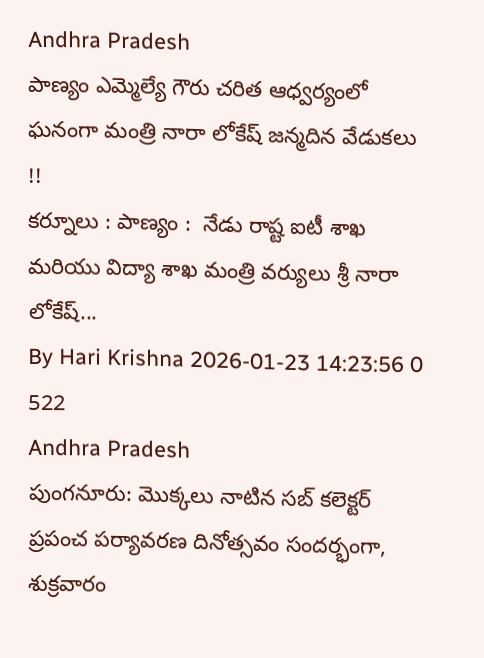Andhra Pradesh
పాణ్యం ఎమ్మెల్యే గౌరు చరిత ఆధ్వర్యంలో ఘనంగా మంత్రి నారా లోకేష్ జన్మదిన వేడుకలు !!
కర్నూలు : పాణ్యం :  నేడు రాష్ట ఐటీ శాఖ మరియు విద్యా శాఖ మంత్రి వర్యులు శ్రీ నారా లోకేష్...
By Hari Krishna 2026-01-23 14:23:56 0 522
Andhra Pradesh
పుంగనూరు: మొక్కలు నాటిన సబ్ కలెక్టర్
ప్రపంచ పర్యావరణ దినోత్సవం సందర్భంగా, శుక్రవారం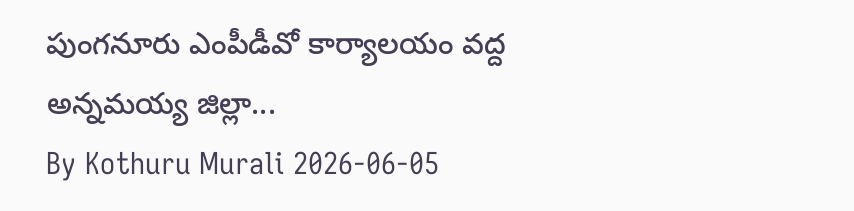పుంగనూరు ఎంపీడీవో కార్యాలయం వద్ద అన్నమయ్య జిల్లా...
By Kothuru Murali 2026-06-05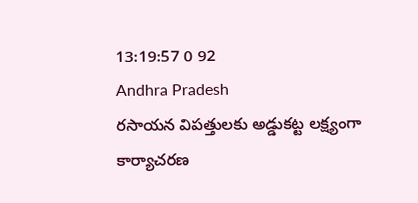13:19:57 0 92
Andhra Pradesh
రసాయన విపత్తులకు అడ్డుకట్ట లక్ష్యంగా కార్యాచరణ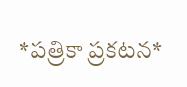*ప‌త్రికా ప్ర‌క‌ట‌న‌*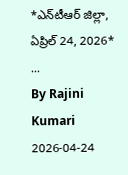*ఎన్‌టీఆర్ జిల్లా, ఏప్రిల్ 24, 2026*  ...
By Rajini Kumari 2026-04-24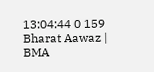13:04:44 0 159
Bharat Aawaz | BMA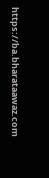https://ba.bharataawaz.com